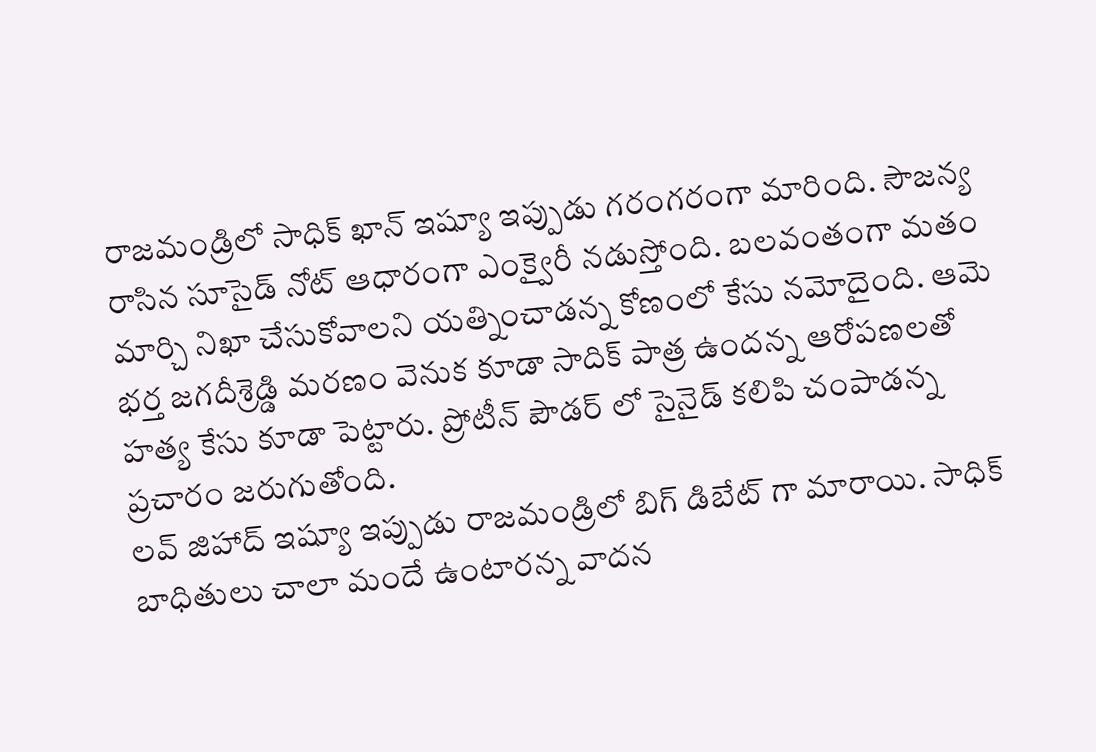రాజమండ్రిలో సాధిక్ ఖాన్ ఇష్యూ ఇప్పుడు గరంగరంగా మారింది. సౌజన్య రాసిన సూసైడ్ నోట్ ఆధారంగా ఎంక్వైరీ నడుస్తోంది. బలవంతంగా మతం మార్చి నిఖా చేసుకోవాలని యత్నించాడన్న కోణంలో కేసు నమోదైంది. ఆమె భర్త జగదీశ్రెడ్డి మరణం వెనుక కూడా సాదిక్ పాత్ర ఉందన్న ఆరోపణలతో హత్య కేసు కూడా పెట్టారు. ప్రోటీన్ పౌడర్ లో సైనైడ్ కలిపి చంపాడన్న ప్రచారం జరుగుతోంది.
లవ్ జిహాద్ ఇష్యూ ఇప్పుడు రాజమండ్రిలో బిగ్ డిబేట్ గా మారాయి. సాధిక్ బాధితులు చాలా మందే ఉంటారన్న వాదన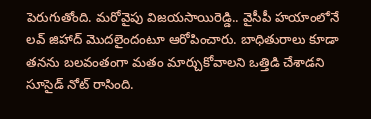పెరుగుతోంది. మరోవైపు విజయసాయిరెడ్డి.. వైసీపీ హయాంలోనే లవ్ జిహాద్ మొదలైందంటూ ఆరోపించారు. బాధితురాలు కూడా తనను బలవంతంగా మతం మార్చుకోవాలని ఒత్తిడి చేశాడని సూసైడ్ నోట్ రాసింది.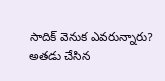సాదిక్ వెనుక ఎవరున్నారు? అతడు చేసిన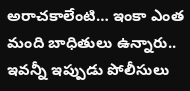అరాచకాలేంటి… ఇంకా ఎంత మంది బాధితులు ఉన్నారు.. ఇవన్నీ ఇప్పుడు పోలీసులు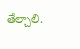తేల్చాలి.